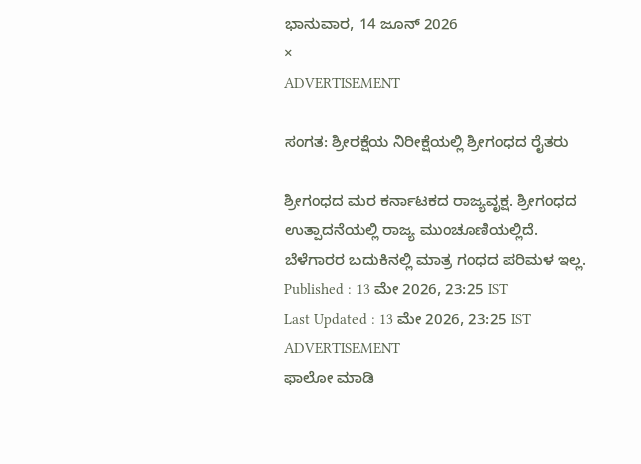ಭಾನುವಾರ, 14 ಜೂನ್ 2026
×
ADVERTISEMENT

ಸಂಗತ: ಶ್ರೀರಕ್ಷೆಯ ನಿರೀಕ್ಷೆಯಲ್ಲಿ ಶ್ರೀಗಂಧದ ರೈತರು

ಶ್ರೀಗಂಧದ ಮರ ಕರ್ನಾಟಕದ ರಾಜ್ಯವೃಕ್ಷ. ಶ್ರೀಗಂಧದ ಉತ್ಪಾದನೆಯಲ್ಲಿ ರಾಜ್ಯ ಮುಂಚೂಣಿಯಲ್ಲಿದೆ. ಬೆಳೆಗಾರರ ಬದುಕಿನಲ್ಲಿ ಮಾತ್ರ ಗಂಧದ ಪರಿಮಳ ಇಲ್ಲ.
Published : 13 ಮೇ 2026, 23:25 IST
Last Updated : 13 ಮೇ 2026, 23:25 IST
ADVERTISEMENT
ಫಾಲೋ ಮಾಡಿ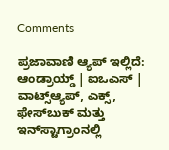Comments

ಪ್ರಜಾವಾಣಿ ಆ್ಯಪ್ ಇಲ್ಲಿದೆ: ಆಂಡ್ರಾಯ್ಡ್ | ಐಒಎಸ್ | ವಾಟ್ಸ್ಆ್ಯಪ್, ಎಕ್ಸ್, ಫೇಸ್‌ಬುಕ್ ಮತ್ತು ಇನ್‌ಸ್ಟಾಗ್ರಾಂನಲ್ಲಿ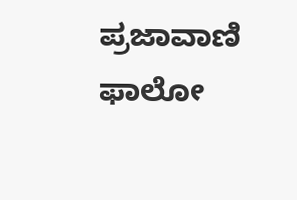ಪ್ರಜಾವಾಣಿ ಫಾಲೋ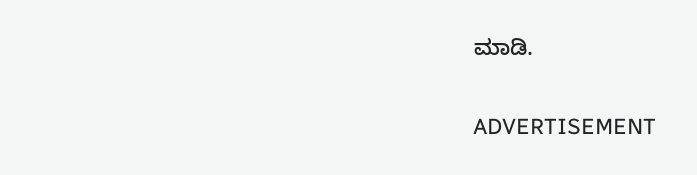ಮಾಡಿ.

ADVERTISEMENT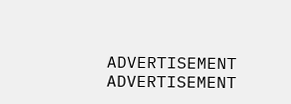ADVERTISEMENT
ADVERTISEMENT